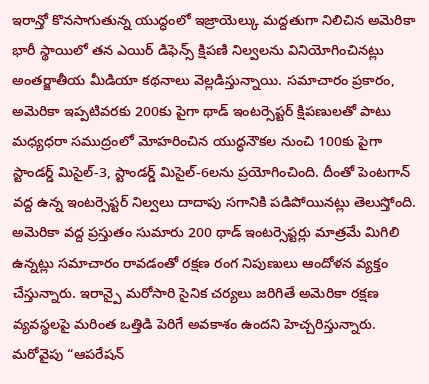ఇరాన్తో కొనసాగుతున్న యుద్ధంలో ఇజ్రాయెల్కు మద్దతుగా నిలిచిన అమెరికా భారీ స్థాయిలో తన ఎయిర్ డిఫెన్స్ క్షిపణి నిల్వలను వినియోగించినట్లు అంతర్జాతీయ మీడియా కథనాలు వెల్లడిస్తున్నాయి. సమాచారం ప్రకారం, అమెరికా ఇప్పటివరకు 200కు పైగా థాడ్ ఇంటర్సెప్టర్ క్షిపణులతో పాటు మధ్యధరా సముద్రంలో మోహరించిన యుద్ధనౌకల నుంచి 100కు పైగా స్టాండర్డ్ మిసైల్-3, స్టాండర్డ్ మిసైల్-6లను ప్రయోగించింది. దీంతో పెంటగాన్ వద్ద ఉన్న ఇంటర్సెప్టర్ నిల్వలు దాదాపు సగానికి పడిపోయినట్లు తెలుస్తోంది.
అమెరికా వద్ద ప్రస్తుతం సుమారు 200 థాడ్ ఇంటర్సెప్టర్లు మాత్రమే మిగిలి ఉన్నట్లు సమాచారం రావడంతో రక్షణ రంగ నిపుణులు ఆందోళన వ్యక్తం చేస్తున్నారు. ఇరాన్పై మరోసారి సైనిక చర్యలు జరిగితే అమెరికా రక్షణ వ్యవస్థలపై మరింత ఒత్తిడి పెరిగే అవకాశం ఉందని హెచ్చరిస్తున్నారు. మరోవైపు “ఆపరేషన్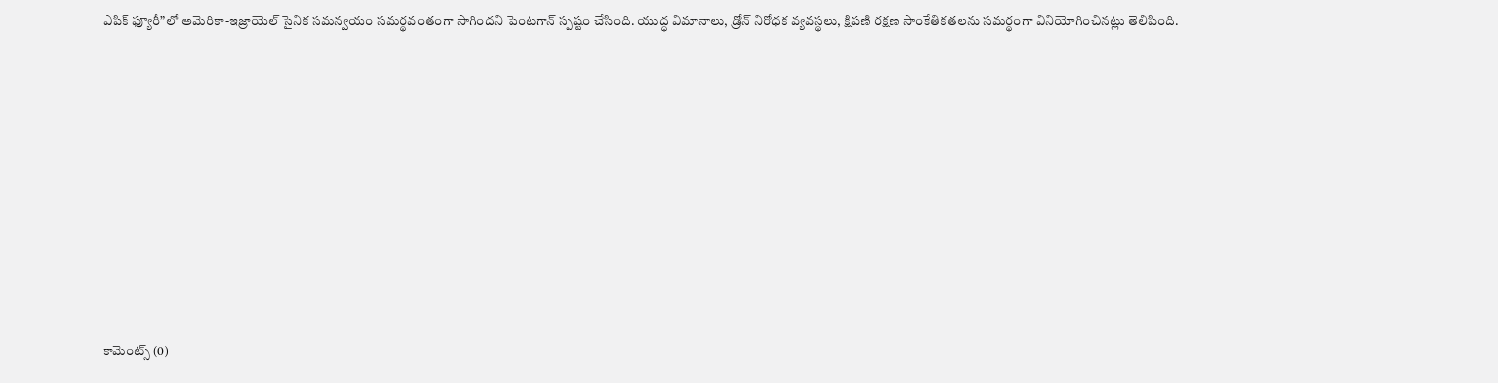ఎపిక్ ఫ్యూరీ”లో అమెరికా-ఇజ్రాయెల్ సైనిక సమన్వయం సమర్థవంతంగా సాగిందని పెంటగాన్ స్పష్టం చేసింది. యుద్ధ విమానాలు, డ్రోన్ నిరోధక వ్యవస్థలు, క్షిపణి రక్షణ సాంకేతికతలను సమర్థంగా వినియోగించినట్లు తెలిపింది.













కామెంట్స్ (0)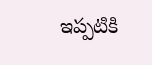ఇప్పటికి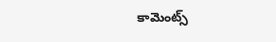కామెంట్స్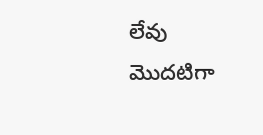లేవు
మొదటిగా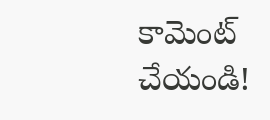కామెంట్ చేయండి!